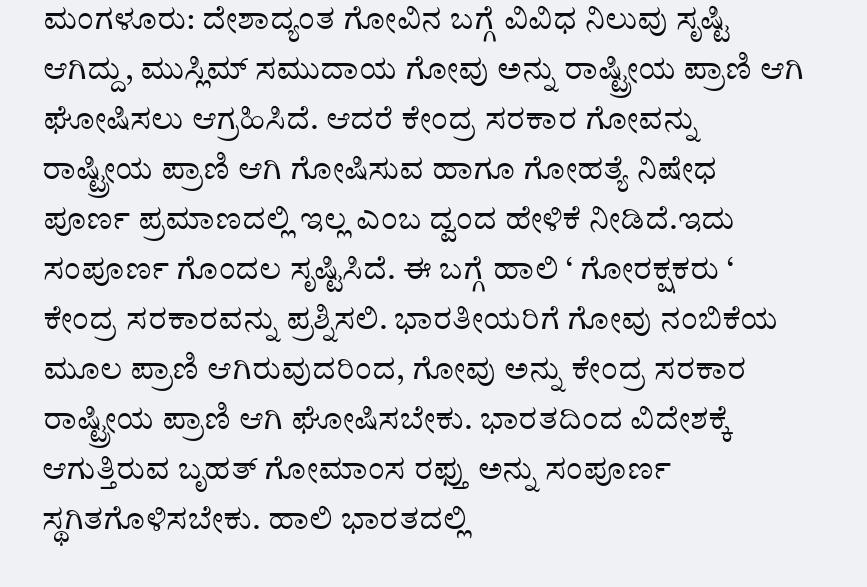ಮಂಗಳೂರು: ದೇಶಾದ್ಯಂತ ಗೋವಿನ ಬಗ್ಗೆ ವಿವಿಧ ನಿಲುವು ಸೃಷ್ಟಿ ಆಗಿದ್ದು, ಮುಸ್ಲಿಮ್ ಸಮುದಾಯ ಗೋವು ಅನ್ನು ರಾಷ್ಟ್ರೀಯ ಪ್ರಾಣಿ ಆಗಿ ಘೋಷಿಸಲು ಆಗ್ರಹಿಸಿದೆ. ಆದರೆ ಕೇಂದ್ರ ಸರಕಾರ ಗೋವನ್ನು ರಾಷ್ಟ್ರೀಯ ಪ್ರಾಣಿ ಆಗಿ ಗೋಷಿಸುವ ಹಾಗೂ ಗೋಹತ್ಯೆ ನಿಷೇಧ ಪೂರ್ಣ ಪ್ರಮಾಣದಲ್ಲಿ ಇಲ್ಲ ಎಂಬ ದ್ವಂದ ಹೇಳಿಕೆ ನೀಡಿದೆ.ಇದು ಸಂಪೂರ್ಣ ಗೊಂದಲ ಸೃಷ್ಟಿಸಿದೆ. ಈ ಬಗ್ಗೆ ಹಾಲಿ ‘ ಗೋರಕ್ಷಕರು ‘ ಕೇಂದ್ರ ಸರಕಾರವನ್ನು ಪ್ರಶ್ನಿಸಲಿ. ಭಾರತೀಯರಿಗೆ ಗೋವು ನಂಬಿಕೆಯ ಮೂಲ ಪ್ರಾಣಿ ಆಗಿರುವುದರಿಂದ, ಗೋವು ಅನ್ನು ಕೇಂದ್ರ ಸರಕಾರ ರಾಷ್ಟ್ರೀಯ ಪ್ರಾಣಿ ಆಗಿ ಘೋಷಿಸಬೇಕು. ಭಾರತದಿಂದ ವಿದೇಶಕ್ಕೆ ಆಗುತ್ತಿರುವ ಬೃಹತ್ ಗೋಮಾಂಸ ರಫ್ತು ಅನ್ನು ಸಂಪೂರ್ಣ ಸ್ಥಗಿತಗೊಳಿಸಬೇಕು. ಹಾಲಿ ಭಾರತದಲ್ಲಿ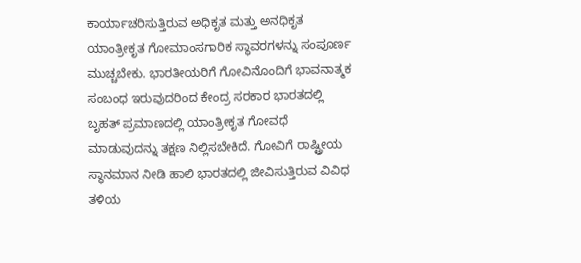ಕಾರ್ಯಾಚರಿಸುತ್ತಿರುವ ಅಧಿಕೃತ ಮತ್ತು ಅನಧಿಕೃತ ಯಾಂತ್ರೀಕೃತ ಗೋಮಾಂಸಗಾರಿಕ ಸ್ಥಾವರಗಳನ್ನು ಸಂಪೂರ್ಣ ಮುಚ್ಚಬೇಕು. ಭಾರತೀಯರಿಗೆ ಗೋವಿನೊಂದಿಗೆ ಭಾವನಾತ್ಮಕ ಸಂಬಂಧ ಇರುವುದರಿಂದ ಕೇಂದ್ರ ಸರಕಾರ ಭಾರತದಲ್ಲಿ ಬೃಹತ್ ಪ್ರಮಾಣದಲ್ಲಿ ಯಾಂತ್ರೀಕೃತ ಗೋವಧೆ ಮಾಡುವುದನ್ನು ತಕ್ಷಣ ನಿಲ್ಲಿಸಬೇಕಿದೆ. ಗೋವಿಗೆ ರಾಷ್ಟ್ರೀಯ ಸ್ಥಾನಮಾನ ನೀಡಿ ಹಾಲಿ ಭಾರತದಲ್ಲಿ ಜೀವಿಸುತ್ತಿರುವ ವಿವಿಧ ತಳಿಯ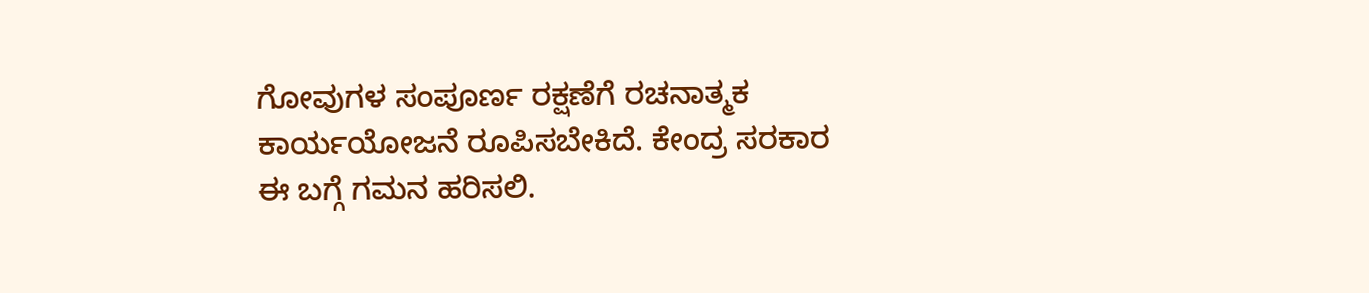ಗೋವುಗಳ ಸಂಪೂರ್ಣ ರಕ್ಷಣೆಗೆ ರಚನಾತ್ಮಕ ಕಾರ್ಯಯೋಜನೆ ರೂಪಿಸಬೇಕಿದೆ. ಕೇಂದ್ರ ಸರಕಾರ ಈ ಬಗ್ಗೆ ಗಮನ ಹರಿಸಲಿ.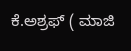ಕೆ.ಅಶ್ರಫ್ ( ಮಾಜಿ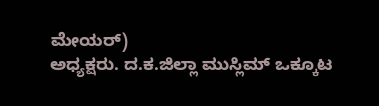ಮೇಯರ್)
ಅಧ್ಯಕ್ಷರು. ದ.ಕ.ಜಿಲ್ಲಾ ಮುಸ್ಲಿಮ್ ಒಕ್ಕೂಟ